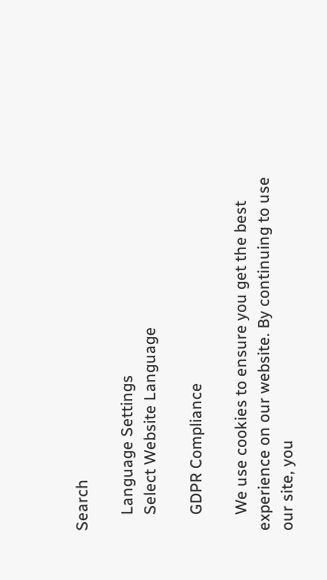Search

    Language Settings
    Select Website Language

    GDPR Compliance

    We use cookies to ensure you get the best experience on our website. By continuing to use our site, you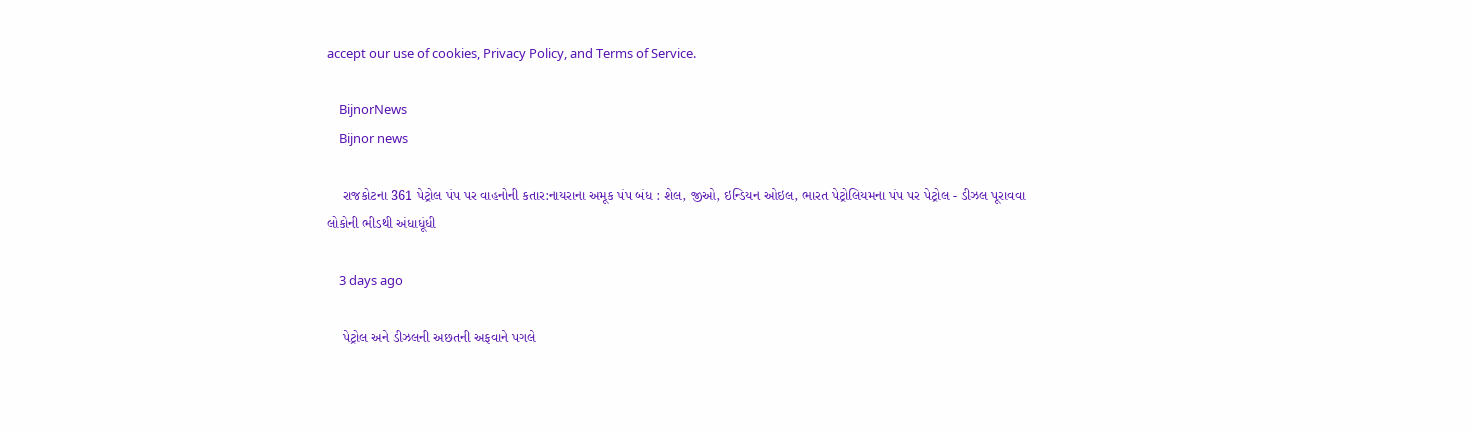accept our use of cookies, Privacy Policy, and Terms of Service.

    BijnorNews
    Bijnor news

    રાજકોટના 361 પેટ્રોલ પંપ પર વાહનોની કતાર:નાયરાના અમૂક પંપ બંધ : શેલ, જીઓ, ઇન્ડિયન ઓઇલ, ભારત પેટ્રોલિયમના પંપ પર પેટ્રોલ - ડીઝલ પૂરાવવા લોકોની ભીડથી અંધાધૂંધી

    3 days ago

    પેટ્રોલ અને ડીઝલની અછતની અફવાને પગલે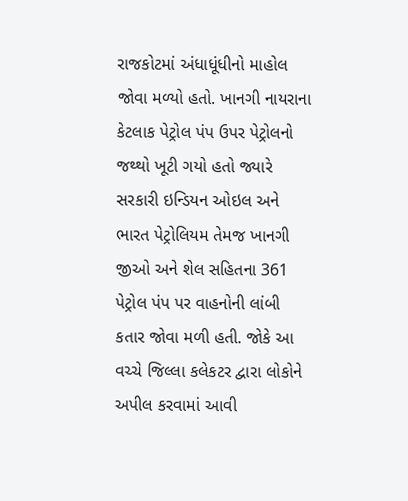રાજકોટમાં અંધાધૂંધીનો માહોલ જોવા મળ્યો હતો. ખાનગી નાયરાના કેટલાક પેટ્રોલ પંપ ઉપર પેટ્રોલનો જથ્થો ખૂટી ગયો હતો જ્યારે સરકારી ઇન્ડિયન ઓઇલ અને ભારત પેટ્રોલિયમ તેમજ ખાનગી જીઓ અને શેલ સહિતના 361 પેટ્રોલ પંપ પર વાહનોની લાંબી કતાર જોવા મળી હતી. જોકે આ વચ્ચે જિલ્લા કલેકટર દ્વારા લોકોને અપીલ કરવામાં આવી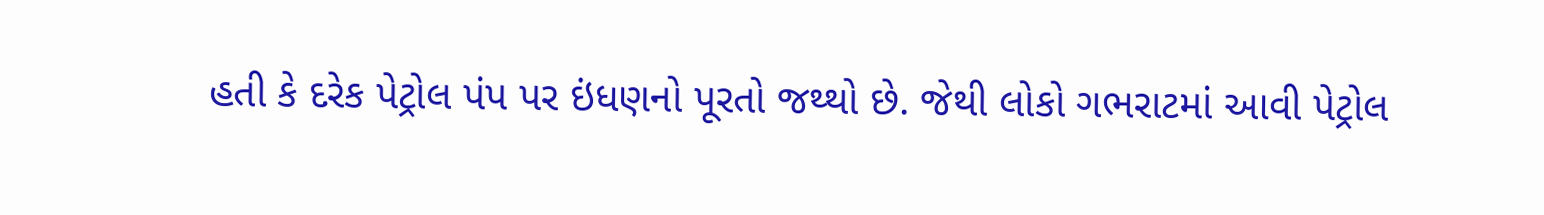હતી કે દરેક પેટ્રોલ પંપ પર ઇંધણનો પૂરતો જથ્થો છે. જેથી લોકો ગભરાટમાં આવી પેટ્રોલ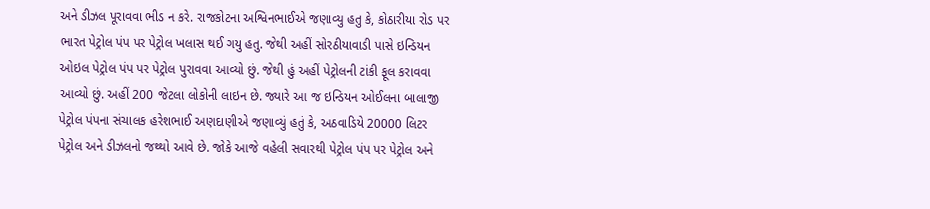અને ડીઝલ પૂરાવવા ભીડ ન કરે. રાજકોટના અશ્વિનભાઈએ જણાવ્યુ હતુ કે, કોઠારીયા રોડ પર ભારત પેટ્રોલ પંપ પર પેટ્રોલ ખલાસ થઈ ગયુ હતુ. જેથી અહીં સોરઠીયાવાડી પાસે ઇન્ડિયન ઓઇલ પેટ્રોલ પંપ પર પેટ્રોલ પુરાવવા આવ્યો છું. જેથી હું અહીં પેટ્રોલની ટાંકી ફૂલ કરાવવા આવ્યો છું. અહીં 200 જેટલા લોકોની લાઇન છે. જ્યારે આ જ ઇન્ડિયન ઓઈલના બાલાજી પેટ્રોલ પંપના સંચાલક હરેશભાઈ અણદાણીએ જણાવ્યું હતું કે, અઠવાડિયે 20000 લિટર પેટ્રોલ અને ડીઝલનો જથ્થો આવે છે. જોકે આજે વહેલી સવારથી પેટ્રોલ પંપ પર પેટ્રોલ અને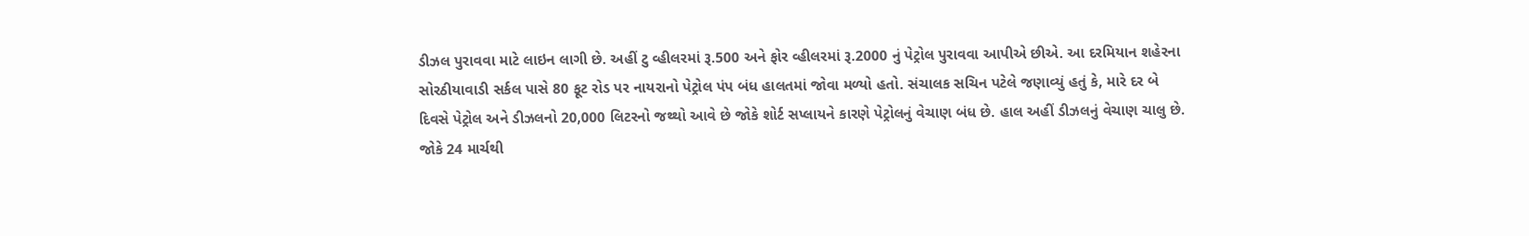ડીઝલ પુરાવવા માટે લાઇન લાગી છે. અહીં ટુ વ્હીલરમાં રૂ.500 અને ફોર વ્હીલરમાં રૂ.2000 નું પેટ્રોલ પુરાવવા આપીએ છીએ. આ દરમિયાન શહેરના સોરઠીયાવાડી સર્કલ પાસે 80 ફૂટ રોડ પર નાયરાનો પેટ્રોલ પંપ બંધ હાલતમાં જોવા મળ્યો હતો. સંચાલક સચિન પટેલે જણાવ્યું હતું કે, મારે દર બે દિવસે પેટ્રોલ અને ડીઝલનો 20,000 લિટરનો જથ્થો આવે છે જોકે શોર્ટ સપ્લાયને કારણે પેટ્રોલનું વેચાણ બંધ છે. હાલ અહીં ડીઝલનું વેચાણ ચાલુ છે. જોકે 24 માર્ચથી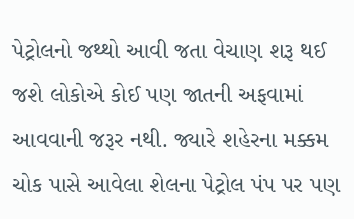પેટ્રોલનો જથ્થો આવી જતા વેચાણ શરૂ થઈ જશે લોકોએ કોઈ પણ જાતની અફવામાં આવવાની જરૂર નથી. જ્યારે શહેરના મક્કમ ચોક પાસે આવેલા શેલના પેટ્રોલ પંપ પર પણ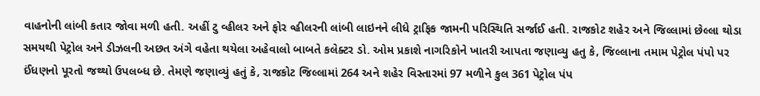વાહનોની લાંબી કતાર જોવા મળી હતી. અહીં ટુ વ્હીલર અને ફોર વ્હીલરની લાંબી લાઇનને લીધે ટ્રાફિક જામની પરિસ્થિતિ સર્જાઈ હતી. રાજકોટ શહેર અને જિલ્લામાં છેલ્લા થોડા સમયથી પેટ્રોલ અને ડીઝલની અછત અંગે વહેતા થયેલા અહેવાલો બાબતે કલેક્ટર ડો. ઓમ પ્રકાશે નાગરિકોને ખાતરી આપતા જણાવ્યુ હતુ કે, જિલ્લાના તમામ પેટ્રોલ પંપો પર ઈંધણનો પૂરતો જથ્થો ઉપલબ્ધ છે. તેમણે જણાવ્યું હતું કે, રાજકોટ જિલ્લામાં 264 અને શહેર વિસ્તારમાં 97 મળીને કુલ 361 પેટ્રોલ પંપ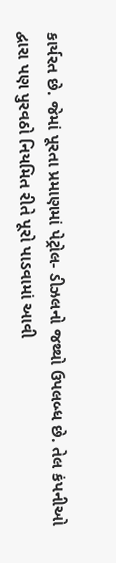કાર્યરત છે. જેમાં પૂરતા પ્રમાણમાં પેટ્રોલ- ડીઝલનો જથ્થો ઉપલબ્ધ છે. તેલ કંપનીઓ દ્વારા પણ પુરવઠો નિયમિત રીતે પૂરો પાડવામાં આવી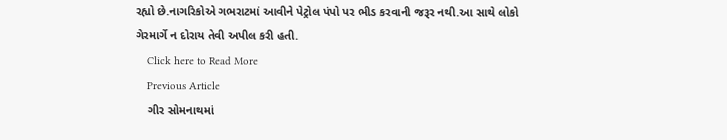રહ્યો છે.નાગરિકોએ ગભરાટમાં આવીને પેટ્રોલ પંપો પર ભીડ કરવાની જરૂર નથી.આ સાથે લોકો ગેરમાર્ગે ન દોરાય તેવી અપીલ કરી હતી.
    Click here to Read More
    Previous Article
    ગીર સોમનાથમાં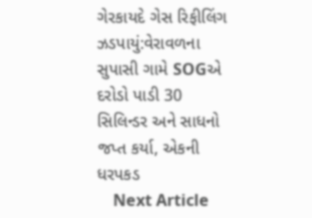ગેરકાયદે ગેસ રિફીલિંગ ઝડપાયું:વેરાવળના સુપાસી ગામે SOGએ દરોડો પાડી 30 સિલિન્ડર અને સાધનો જપ્ત કર્યા, એકની ધરપકડ
    Next Article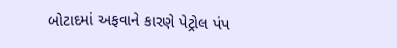બોટાદમાં અફવાને કારણે પેટ્રોલ પંપ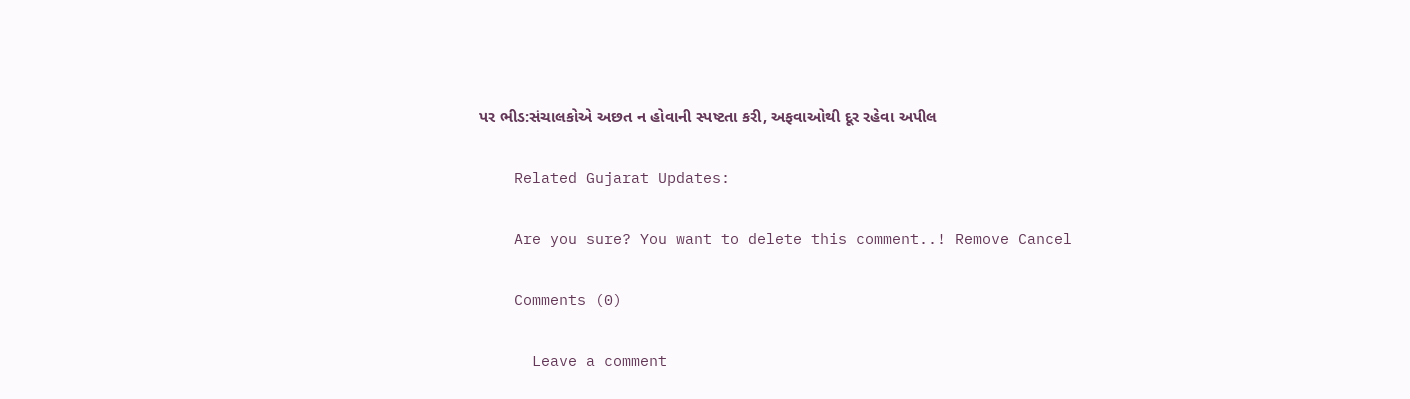પર ભીડ:સંચાલકોએ અછત ન હોવાની સ્પષ્ટતા કરી, અફવાઓથી દૂર રહેવા અપીલ

    Related Gujarat Updates:

    Are you sure? You want to delete this comment..! Remove Cancel

    Comments (0)

      Leave a comment